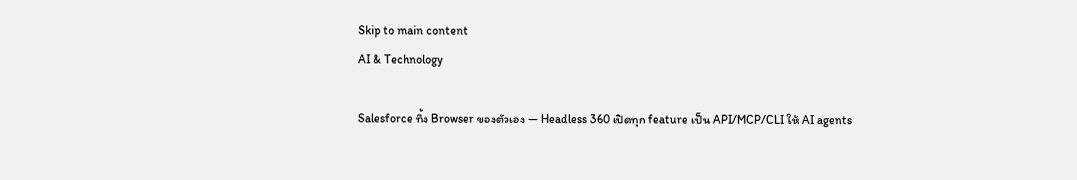Skip to main content
AI & Technology

Salesforce ทิ้ง Browser ของตัวเอง — Headless 360 เปิดทุก feature เป็น API/MCP/CLI ให้ AI agents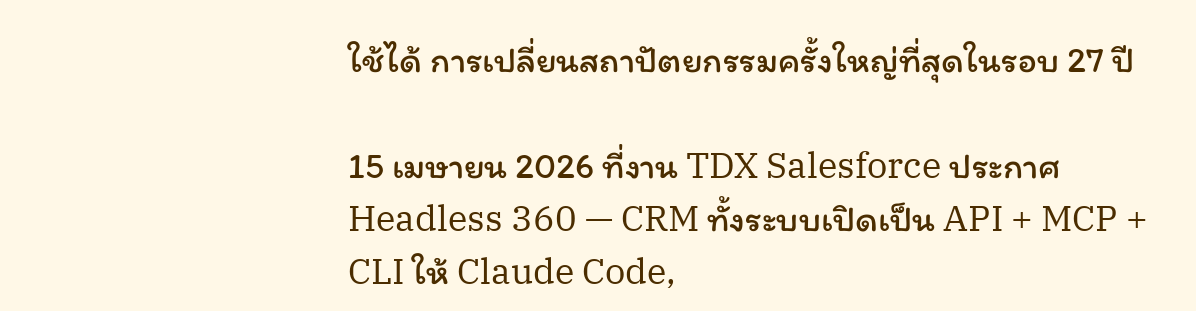ใช้ได้ การเปลี่ยนสถาปัตยกรรมครั้งใหญ่ที่สุดในรอบ 27 ปี

15 เมษายน 2026 ที่งาน TDX Salesforce ประกาศ Headless 360 — CRM ทั้งระบบเปิดเป็น API + MCP + CLI ให้ Claude Code,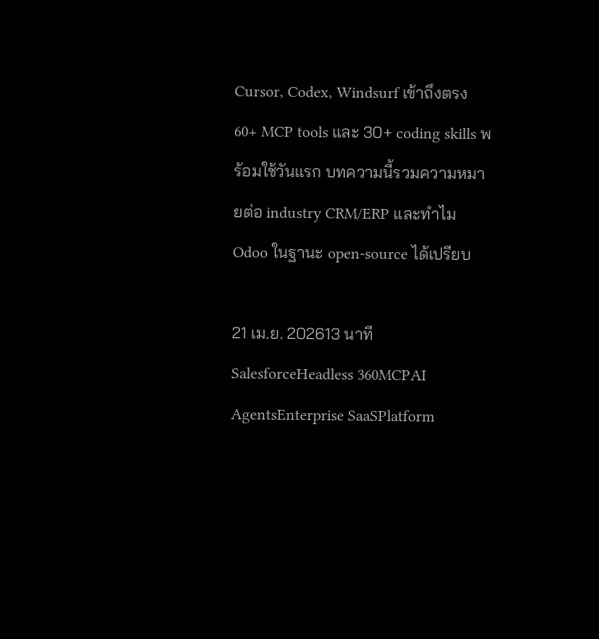Cursor, Codex, Windsurf เข้าถึงตรง 60+ MCP tools และ 30+ coding skills พร้อมใช้วันแรก บทความนี้รวมความหมายต่อ industry CRM/ERP และทำไม Odoo ในฐานะ open-source ได้เปรียบ

21 เม.ย. 202613 นาที
SalesforceHeadless 360MCPAI AgentsEnterprise SaaSPlatform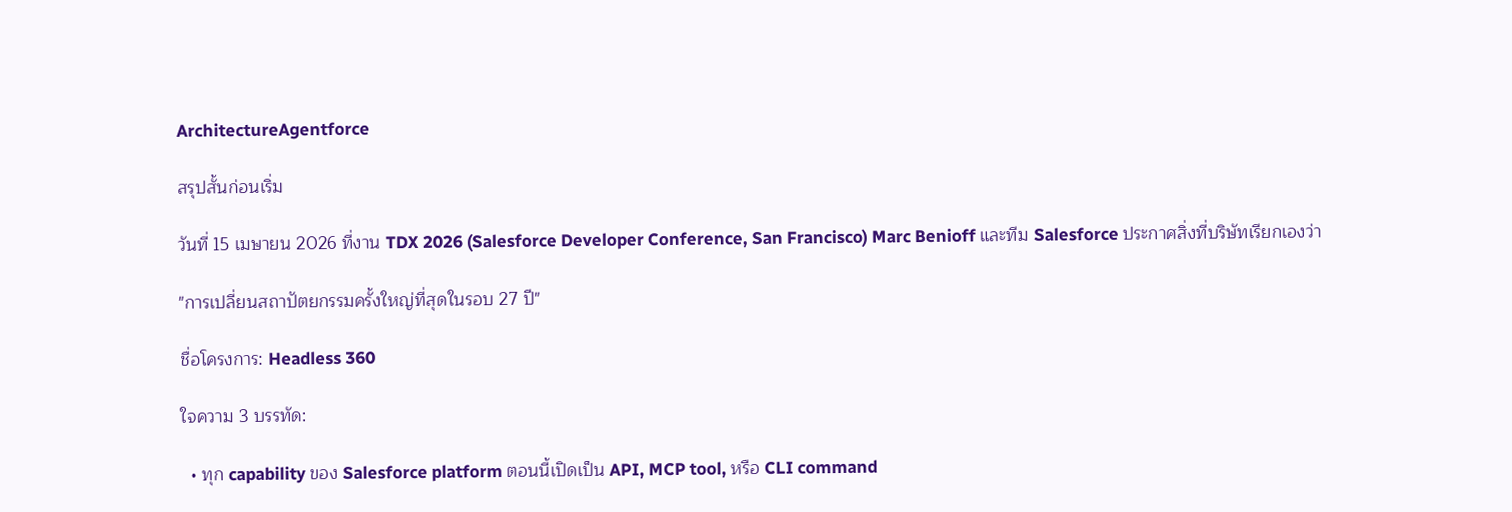ArchitectureAgentforce

สรุปสั้นก่อนเริ่ม

วันที่ 15 เมษายน 2026 ที่งาน TDX 2026 (Salesforce Developer Conference, San Francisco) Marc Benioff และทีม Salesforce ประกาศสิ่งที่บริษัทเรียกเองว่า

"การเปลี่ยนสถาปัตยกรรมครั้งใหญ่ที่สุดในรอบ 27 ปี"

ชื่อโครงการ: Headless 360

ใจความ 3 บรรทัด:

  • ทุก capability ของ Salesforce platform ตอนนี้เปิดเป็น API, MCP tool, หรือ CLI command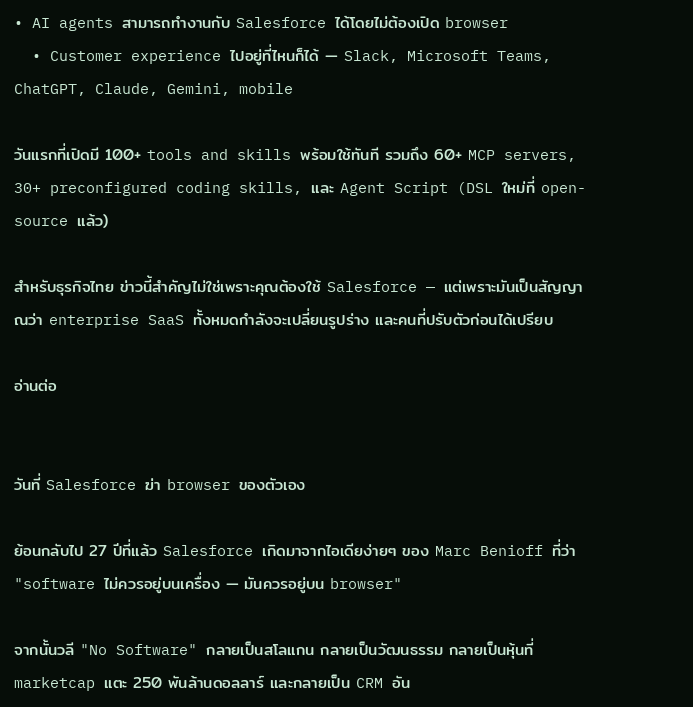• AI agents สามารถทำงานกับ Salesforce ได้โดยไม่ต้องเปิด browser
  • Customer experience ไปอยู่ที่ไหนก็ได้ — Slack, Microsoft Teams, ChatGPT, Claude, Gemini, mobile

วันแรกที่เปิดมี 100+ tools and skills พร้อมใช้ทันที รวมถึง 60+ MCP servers, 30+ preconfigured coding skills, และ Agent Script (DSL ใหม่ที่ open-source แล้ว)

สำหรับธุรกิจไทย ข่าวนี้สำคัญไม่ใช่เพราะคุณต้องใช้ Salesforce — แต่เพราะมันเป็นสัญญาณว่า enterprise SaaS ทั้งหมดกำลังจะเปลี่ยนรูปร่าง และคนที่ปรับตัวก่อนได้เปรียบ

อ่านต่อ


วันที่ Salesforce ฆ่า browser ของตัวเอง

ย้อนกลับไป 27 ปีที่แล้ว Salesforce เกิดมาจากไอเดียง่ายๆ ของ Marc Benioff ที่ว่า "software ไม่ควรอยู่บนเครื่อง — มันควรอยู่บน browser"

จากนั้นวลี "No Software" กลายเป็นสโลแกน กลายเป็นวัฒนธรรม กลายเป็นหุ้นที่ marketcap แตะ 250 พันล้านดอลลาร์ และกลายเป็น CRM อัน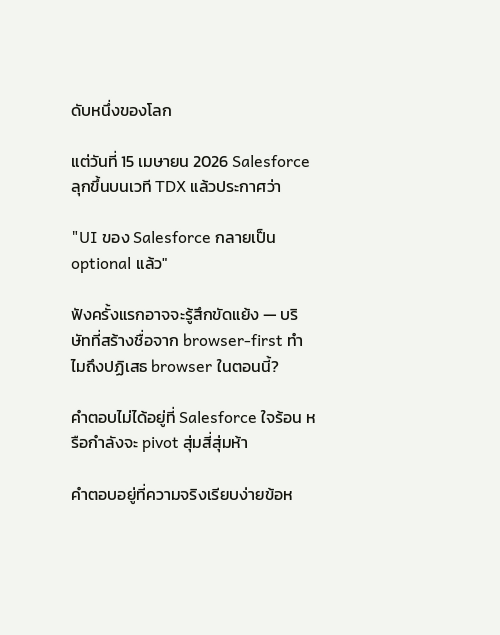ดับหนึ่งของโลก

แต่วันที่ 15 เมษายน 2026 Salesforce ลุกขึ้นบนเวที TDX แล้วประกาศว่า

"UI ของ Salesforce กลายเป็น optional แล้ว"

ฟังครั้งแรกอาจจะรู้สึกขัดแย้ง — บริษัทที่สร้างชื่อจาก browser-first ทำไมถึงปฏิเสธ browser ในตอนนี้?

คำตอบไม่ได้อยู่ที่ Salesforce ใจร้อน หรือกำลังจะ pivot สุ่มสี่สุ่มห้า

คำตอบอยู่ที่ความจริงเรียบง่ายข้อห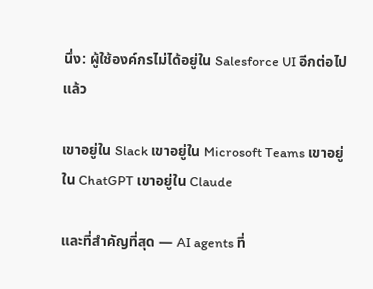นึ่ง: ผู้ใช้องค์กรไม่ได้อยู่ใน Salesforce UI อีกต่อไปแล้ว

เขาอยู่ใน Slack เขาอยู่ใน Microsoft Teams เขาอยู่ใน ChatGPT เขาอยู่ใน Claude

และที่สำคัญที่สุด — AI agents ที่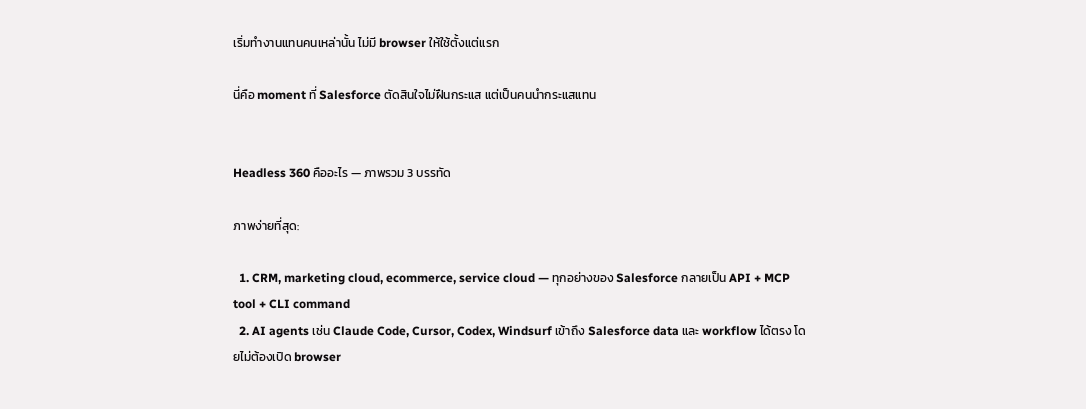เริ่มทำงานแทนคนเหล่านั้น ไม่มี browser ให้ใช้ตั้งแต่แรก

นี่คือ moment ที่ Salesforce ตัดสินใจไม่ฝืนกระแส แต่เป็นคนนำกระแสแทน


Headless 360 คืออะไร — ภาพรวม 3 บรรทัด

ภาพง่ายที่สุด:

  1. CRM, marketing cloud, ecommerce, service cloud — ทุกอย่างของ Salesforce กลายเป็น API + MCP tool + CLI command
  2. AI agents เช่น Claude Code, Cursor, Codex, Windsurf เข้าถึง Salesforce data และ workflow ได้ตรง โดยไม่ต้องเปิด browser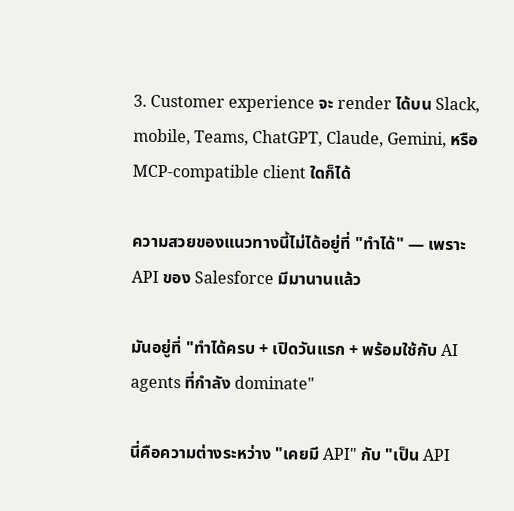3. Customer experience จะ render ได้บน Slack, mobile, Teams, ChatGPT, Claude, Gemini, หรือ MCP-compatible client ใดก็ได้

ความสวยของแนวทางนี้ไม่ได้อยู่ที่ "ทำได้" — เพราะ API ของ Salesforce มีมานานแล้ว

มันอยู่ที่ "ทำได้ครบ + เปิดวันแรก + พร้อมใช้กับ AI agents ที่กำลัง dominate"

นี่คือความต่างระหว่าง "เคยมี API" กับ "เป็น API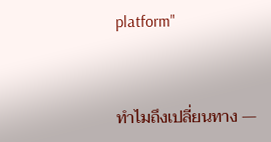platform"


ทำไมถึงเปลี่ยนทาง —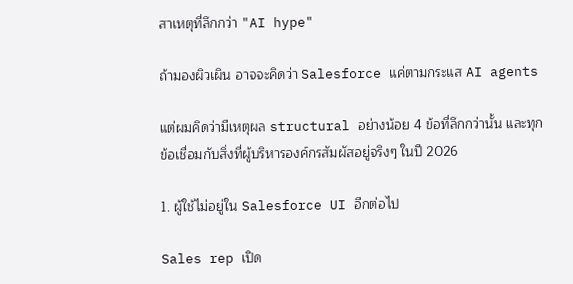สาเหตุที่ลึกกว่า "AI hype"

ถ้ามองผิวเผิน อาจจะคิดว่า Salesforce แค่ตามกระแส AI agents

แต่ผมคิดว่ามีเหตุผล structural อย่างน้อย 4 ข้อที่ลึกกว่านั้น และทุกข้อเชื่อมกับสิ่งที่ผู้บริหารองค์กรสัมผัสอยู่จริงๆ ในปี 2026

1. ผู้ใช้ไม่อยู่ใน Salesforce UI อีกต่อไป

Sales rep เปิด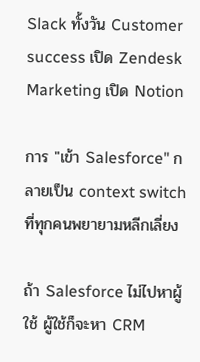Slack ทั้งวัน Customer success เปิด Zendesk Marketing เปิด Notion

การ "เข้า Salesforce" กลายเป็น context switch ที่ทุกคนพยายามหลีกเลี่ยง

ถ้า Salesforce ไม่ไปหาผู้ใช้ ผู้ใช้ก็จะหา CRM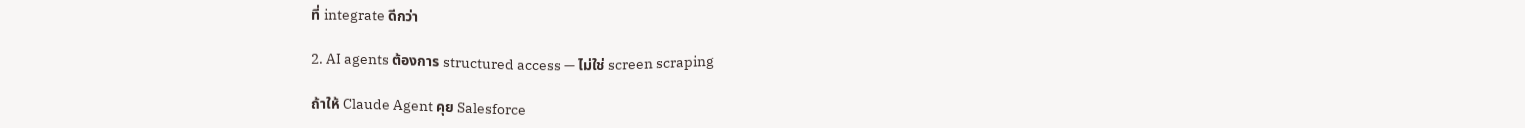ที่ integrate ดีกว่า

2. AI agents ต้องการ structured access — ไม่ใช่ screen scraping

ถ้าให้ Claude Agent คุย Salesforce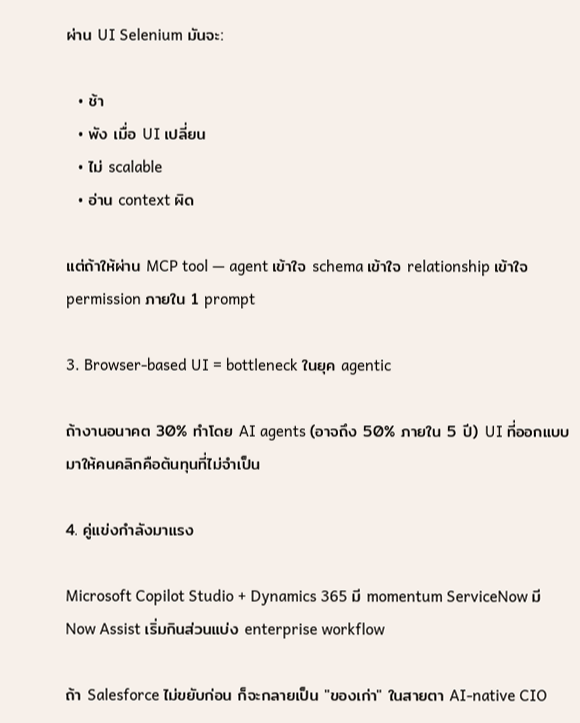ผ่าน UI Selenium มันจะ:

  • ช้า
  • พัง เมื่อ UI เปลี่ยน
  • ไม่ scalable
  • อ่าน context ผิด

แต่ถ้าให้ผ่าน MCP tool — agent เข้าใจ schema เข้าใจ relationship เข้าใจ permission ภายใน 1 prompt

3. Browser-based UI = bottleneck ในยุค agentic

ถ้างานอนาคต 30% ทำโดย AI agents (อาจถึง 50% ภายใน 5 ปี) UI ที่ออกแบบมาให้คนคลิกคือต้นทุนที่ไม่จำเป็น

4. คู่แข่งกำลังมาแรง

Microsoft Copilot Studio + Dynamics 365 มี momentum ServiceNow มี Now Assist เริ่มกินส่วนแบ่ง enterprise workflow

ถ้า Salesforce ไม่ขยับก่อน ก็จะกลายเป็น "ของเก่า" ในสายตา AI-native CIO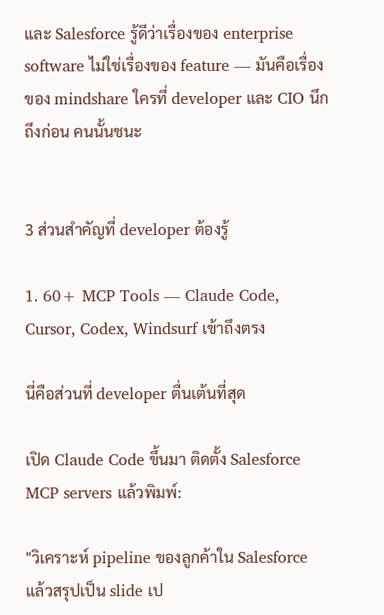และ Salesforce รู้ดีว่าเรื่องของ enterprise software ไม่ใช่เรื่องของ feature — มันคือเรื่องของ mindshare ใครที่ developer และ CIO นึกถึงก่อน คนนั้นชนะ


3 ส่วนสำคัญที่ developer ต้องรู้

1. 60+ MCP Tools — Claude Code, Cursor, Codex, Windsurf เข้าถึงตรง

นี่คือส่วนที่ developer ตื่นเต้นที่สุด

เปิด Claude Code ขึ้นมา ติดตั้ง Salesforce MCP servers แล้วพิมพ์:

"วิเคราะห์ pipeline ของลูกค้าใน Salesforce แล้วสรุปเป็น slide เป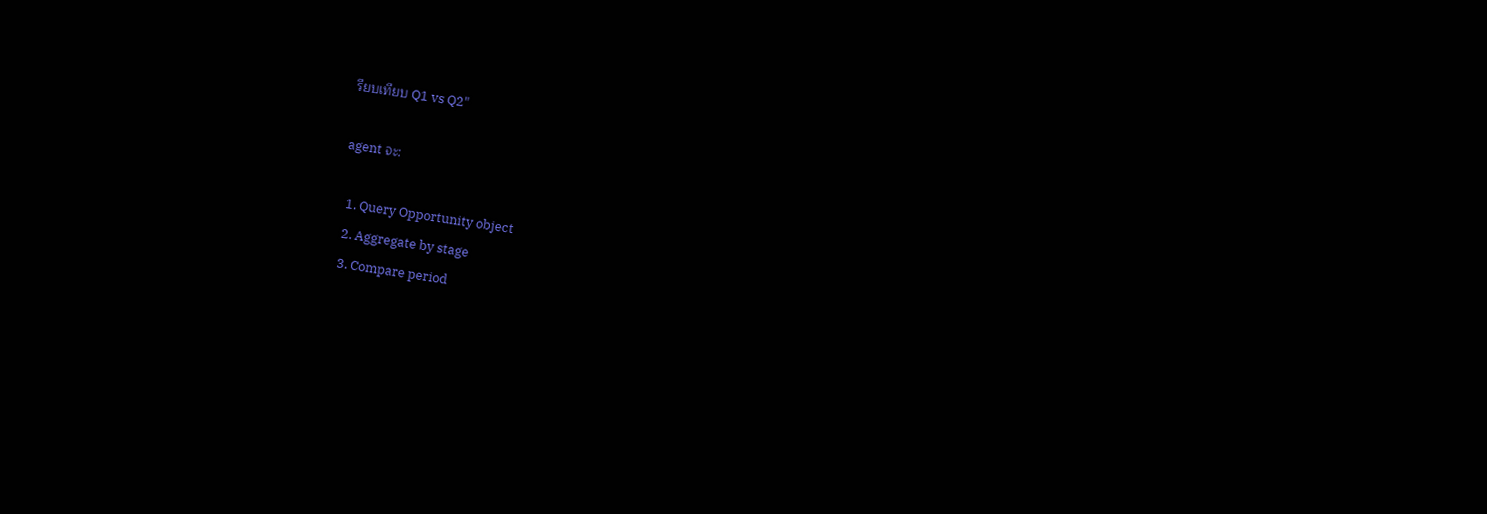รียบเทียบ Q1 vs Q2"

agent จะ:

  1. Query Opportunity object
  2. Aggregate by stage
  3. Compare period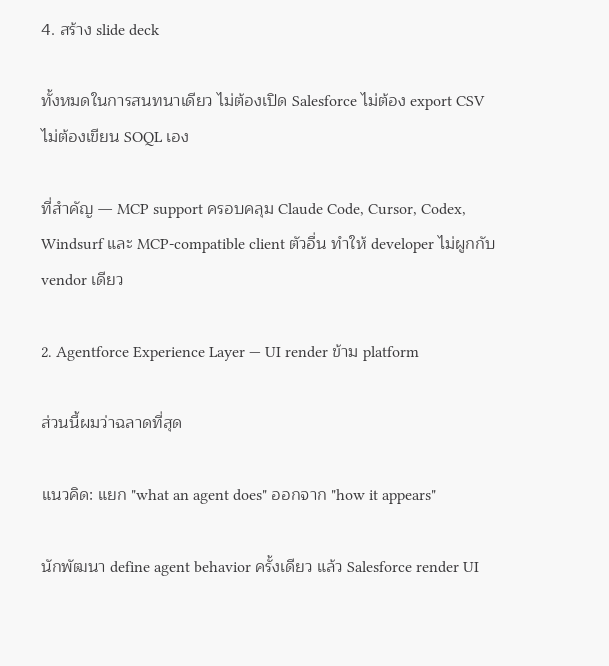4. สร้าง slide deck

ทั้งหมดในการสนทนาเดียว ไม่ต้องเปิด Salesforce ไม่ต้อง export CSV ไม่ต้องเขียน SOQL เอง

ที่สำคัญ — MCP support ครอบคลุม Claude Code, Cursor, Codex, Windsurf และ MCP-compatible client ตัวอื่น ทำให้ developer ไม่ผูกกับ vendor เดียว

2. Agentforce Experience Layer — UI render ข้าม platform

ส่วนนี้ผมว่าฉลาดที่สุด

แนวคิด: แยก "what an agent does" ออกจาก "how it appears"

นักพัฒนา define agent behavior ครั้งเดียว แล้ว Salesforce render UI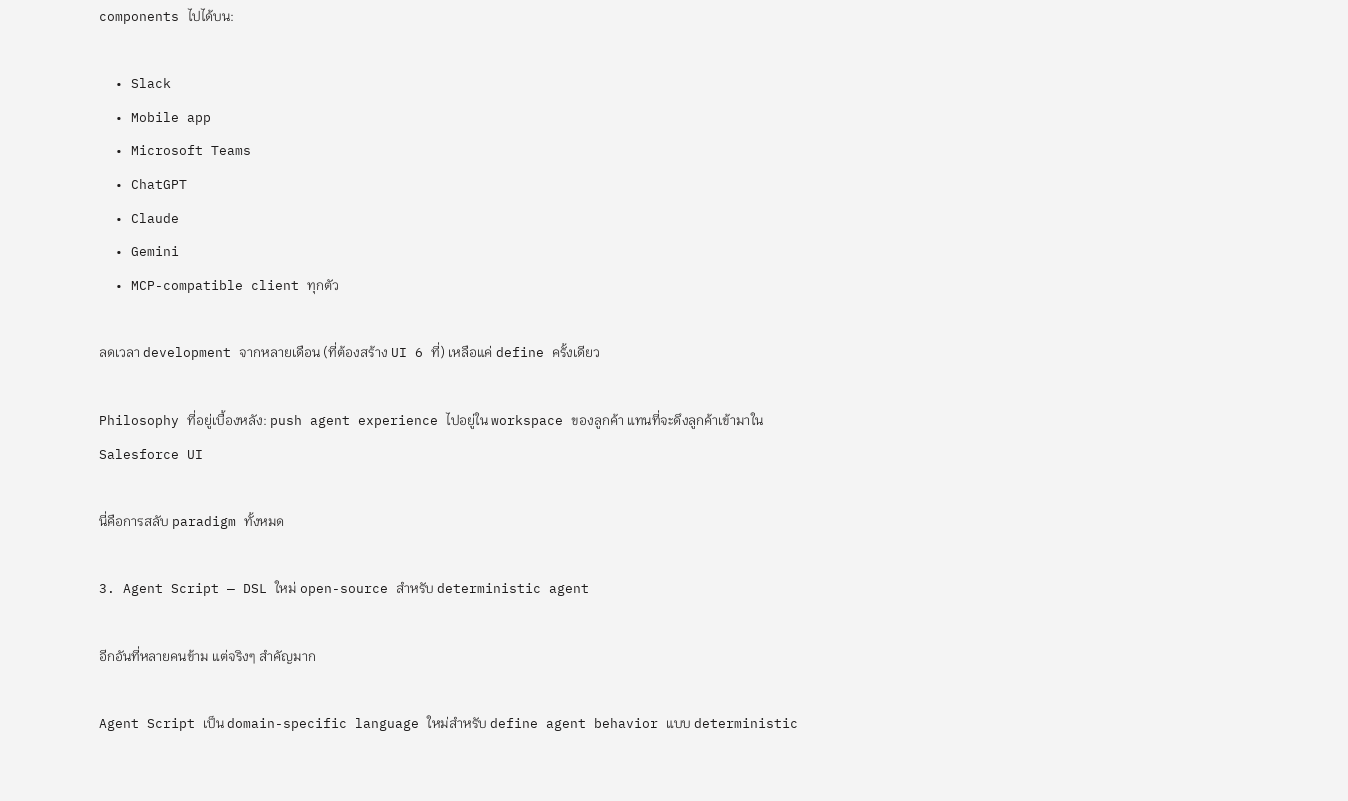components ไปได้บน:

  • Slack
  • Mobile app
  • Microsoft Teams
  • ChatGPT
  • Claude
  • Gemini
  • MCP-compatible client ทุกตัว

ลดเวลา development จากหลายเดือน (ที่ต้องสร้าง UI 6 ที่) เหลือแค่ define ครั้งเดียว

Philosophy ที่อยู่เบื้องหลัง: push agent experience ไปอยู่ใน workspace ของลูกค้า แทนที่จะดึงลูกค้าเข้ามาใน Salesforce UI

นี่คือการสลับ paradigm ทั้งหมด

3. Agent Script — DSL ใหม่ open-source สำหรับ deterministic agent

อีกอันที่หลายคนข้าม แต่จริงๆ สำคัญมาก

Agent Script เป็น domain-specific language ใหม่สำหรับ define agent behavior แบบ deterministic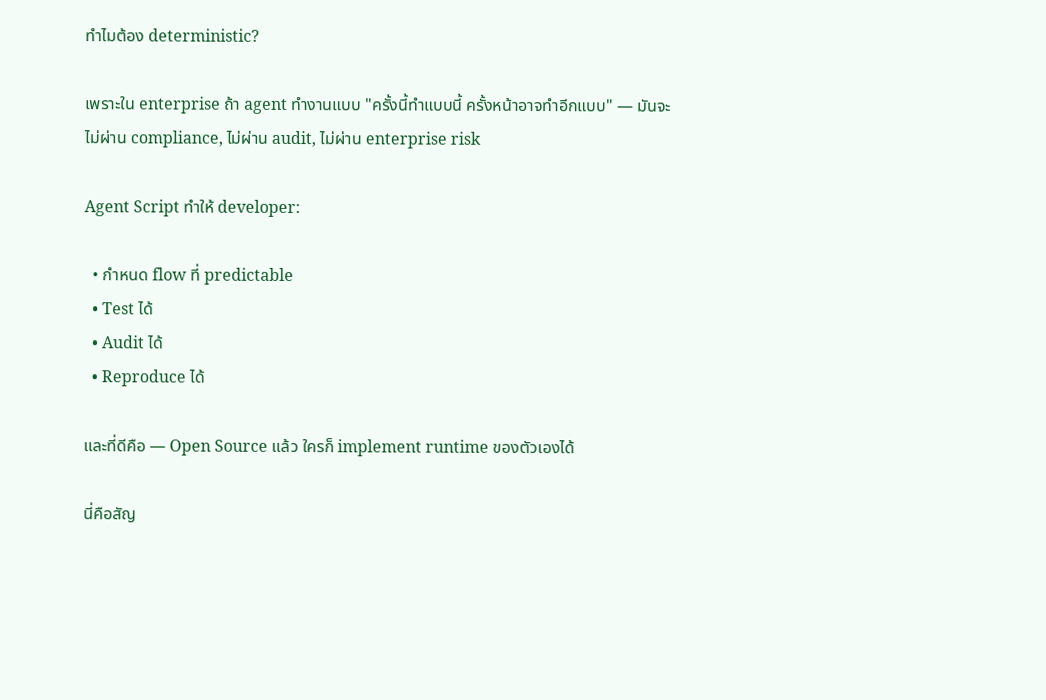ทำไมต้อง deterministic?

เพราะใน enterprise ถ้า agent ทำงานแบบ "ครั้งนี้ทำแบบนี้ ครั้งหน้าอาจทำอีกแบบ" — มันจะไม่ผ่าน compliance, ไม่ผ่าน audit, ไม่ผ่าน enterprise risk

Agent Script ทำให้ developer:

  • กำหนด flow ที่ predictable
  • Test ได้
  • Audit ได้
  • Reproduce ได้

และที่ดีคือ — Open Source แล้ว ใครก็ implement runtime ของตัวเองได้

นี่คือสัญ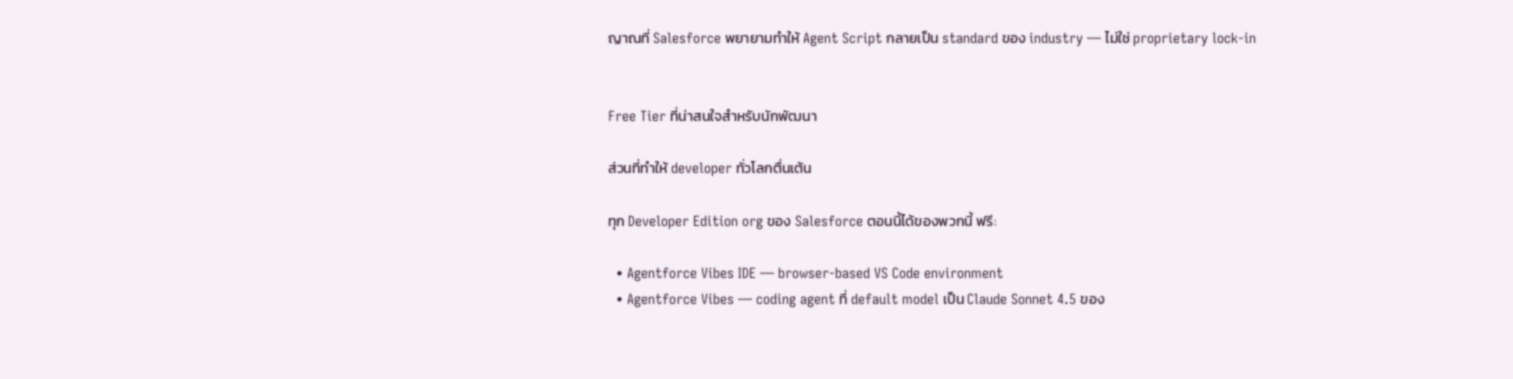ญาณที่ Salesforce พยายามทำให้ Agent Script กลายเป็น standard ของ industry — ไม่ใช่ proprietary lock-in


Free Tier ที่น่าสนใจสำหรับนักพัฒนา

ส่วนที่ทำให้ developer ทั่วโลกตื่นเต้น

ทุก Developer Edition org ของ Salesforce ตอนนี้ได้ของพวกนี้ ฟรี:

  • Agentforce Vibes IDE — browser-based VS Code environment
  • Agentforce Vibes — coding agent ที่ default model เป็น Claude Sonnet 4.5 ของ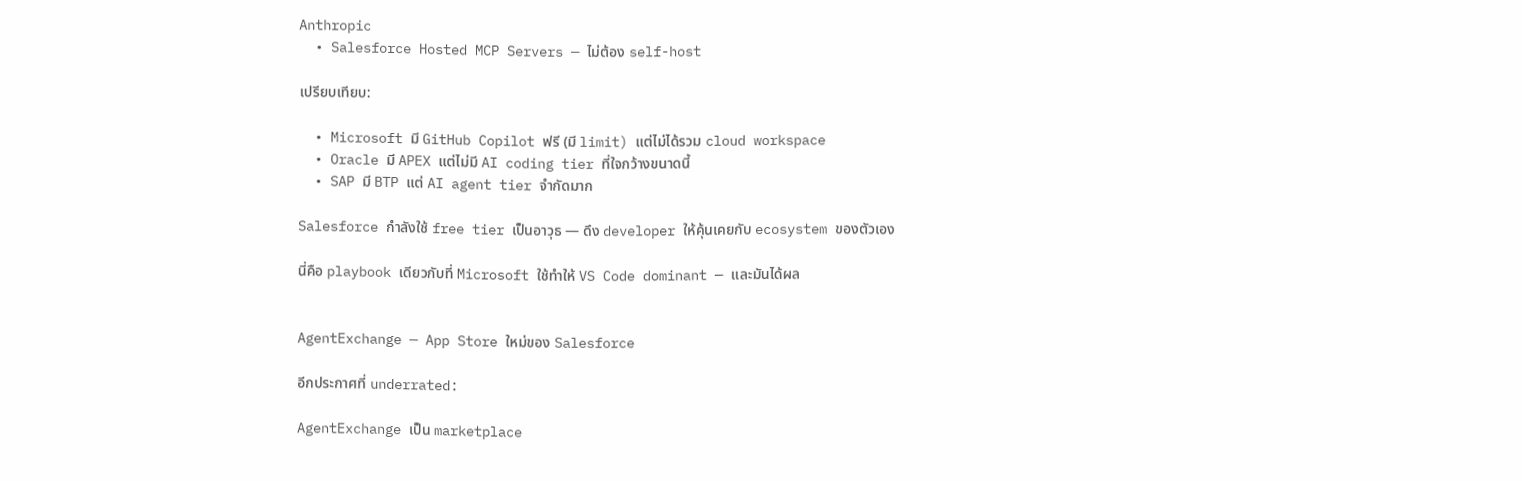Anthropic
  • Salesforce Hosted MCP Servers — ไม่ต้อง self-host

เปรียบเทียบ:

  • Microsoft มี GitHub Copilot ฟรี (มี limit) แต่ไม่ได้รวม cloud workspace
  • Oracle มี APEX แต่ไม่มี AI coding tier ที่ใจกว้างขนาดนี้
  • SAP มี BTP แต่ AI agent tier จำกัดมาก

Salesforce กำลังใช้ free tier เป็นอาวุธ — ดึง developer ให้คุ้นเคยกับ ecosystem ของตัวเอง

นี่คือ playbook เดียวกับที่ Microsoft ใช้ทำให้ VS Code dominant — และมันได้ผล


AgentExchange — App Store ใหม่ของ Salesforce

อีกประกาศที่ underrated:

AgentExchange เป็น marketplace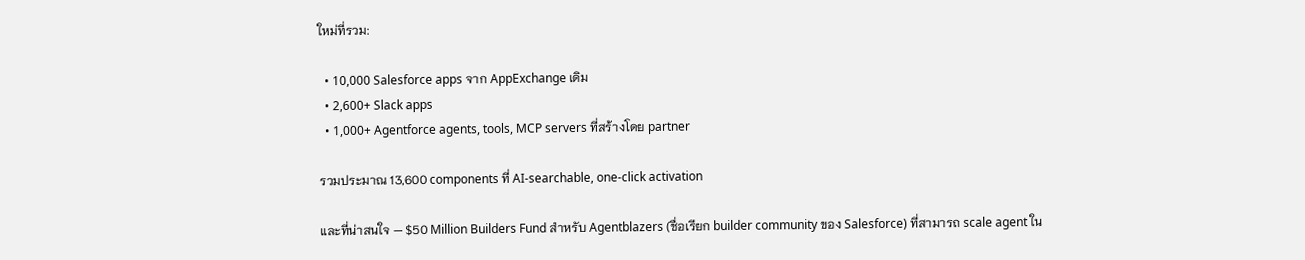ใหม่ที่รวม:

  • 10,000 Salesforce apps จาก AppExchange เดิม
  • 2,600+ Slack apps
  • 1,000+ Agentforce agents, tools, MCP servers ที่สร้างโดย partner

รวมประมาณ 13,600 components ที่ AI-searchable, one-click activation

และที่น่าสนใจ — $50 Million Builders Fund สำหรับ Agentblazers (ชื่อเรียก builder community ของ Salesforce) ที่สามารถ scale agent ใน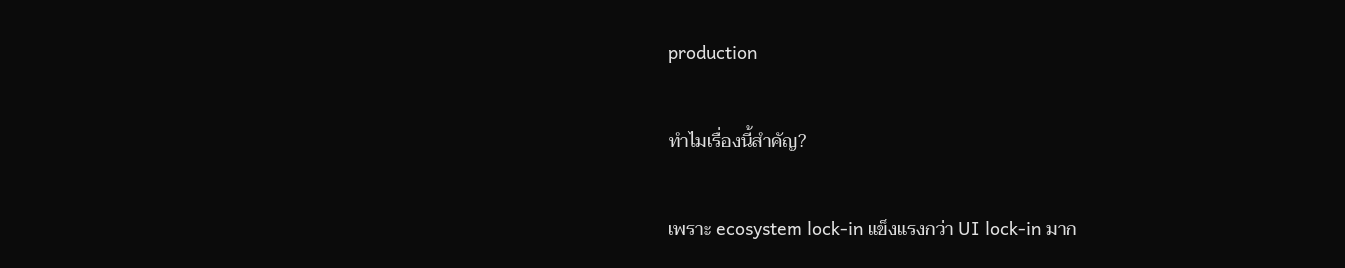production

ทำไมเรื่องนี้สำคัญ?

เพราะ ecosystem lock-in แข็งแรงกว่า UI lock-in มาก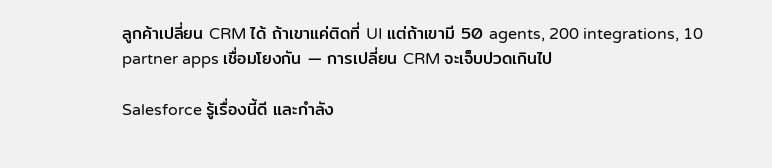ลูกค้าเปลี่ยน CRM ได้ ถ้าเขาแค่ติดที่ UI แต่ถ้าเขามี 50 agents, 200 integrations, 10 partner apps เชื่อมโยงกัน — การเปลี่ยน CRM จะเจ็บปวดเกินไป

Salesforce รู้เรื่องนี้ดี และกำลัง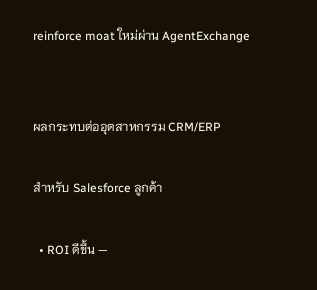reinforce moat ใหม่ผ่าน AgentExchange


ผลกระทบต่ออุตสาหกรรม CRM/ERP

สำหรับ Salesforce ลูกค้า

  • ROI ดีขึ้น —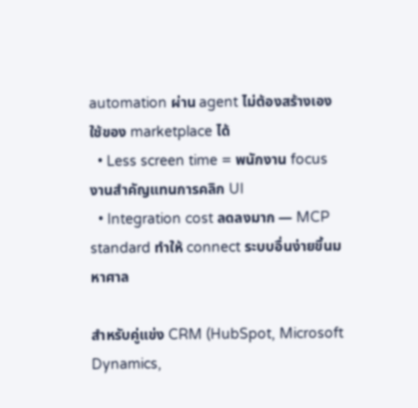automation ผ่าน agent ไม่ต้องสร้างเอง ใช้ของ marketplace ได้
  • Less screen time = พนักงาน focus งานสำคัญแทนการคลิก UI
  • Integration cost ลดลงมาก — MCP standard ทำให้ connect ระบบอื่นง่ายขึ้นมหาศาล

สำหรับคู่แข่ง CRM (HubSpot, Microsoft Dynamics,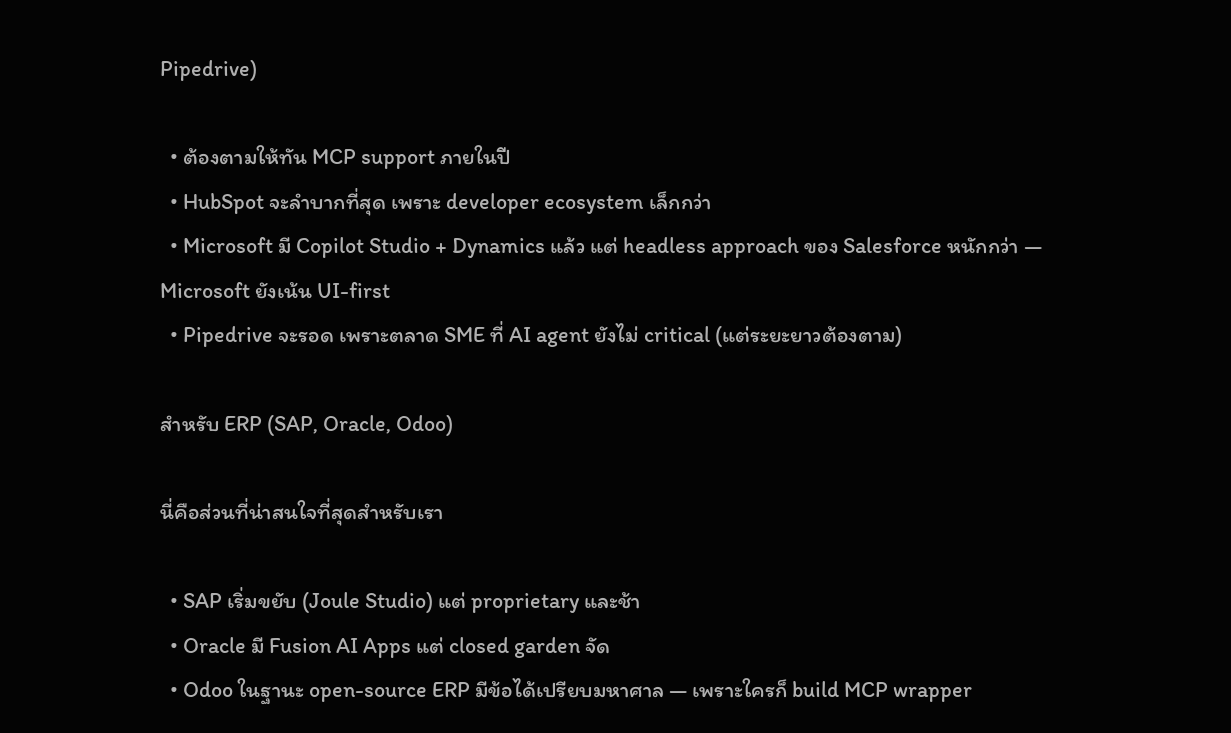Pipedrive)

  • ต้องตามให้ทัน MCP support ภายในปี
  • HubSpot จะลำบากที่สุด เพราะ developer ecosystem เล็กกว่า
  • Microsoft มี Copilot Studio + Dynamics แล้ว แต่ headless approach ของ Salesforce หนักกว่า — Microsoft ยังเน้น UI-first
  • Pipedrive จะรอด เพราะตลาด SME ที่ AI agent ยังไม่ critical (แต่ระยะยาวต้องตาม)

สำหรับ ERP (SAP, Oracle, Odoo)

นี่คือส่วนที่น่าสนใจที่สุดสำหรับเรา

  • SAP เริ่มขยับ (Joule Studio) แต่ proprietary และช้า
  • Oracle มี Fusion AI Apps แต่ closed garden จัด
  • Odoo ในฐานะ open-source ERP มีข้อได้เปรียบมหาศาล — เพราะใครก็ build MCP wrapper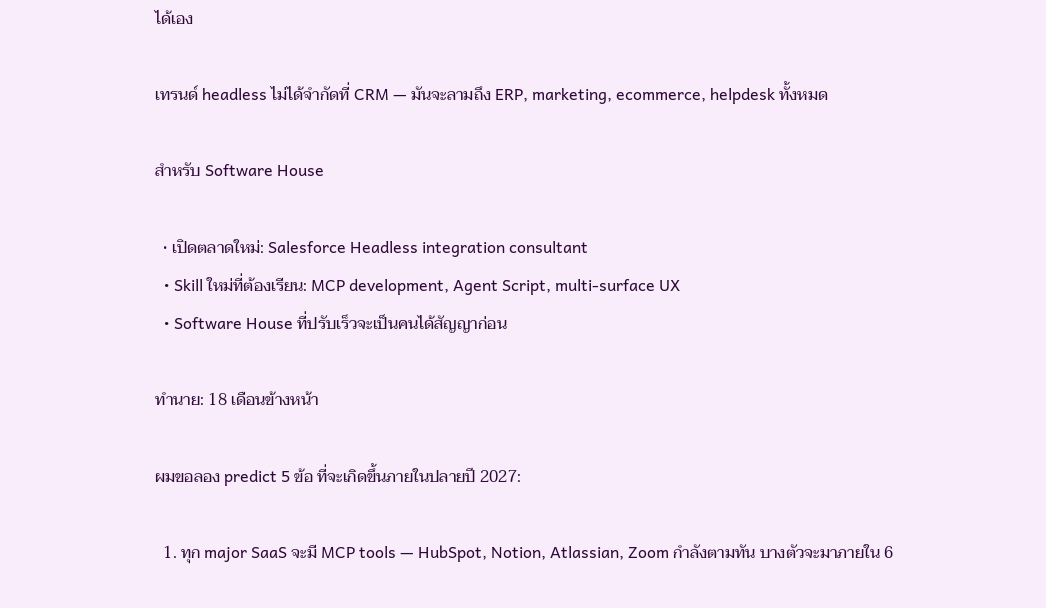ได้เอง

เทรนด์ headless ไม่ได้จำกัดที่ CRM — มันจะลามถึง ERP, marketing, ecommerce, helpdesk ทั้งหมด

สำหรับ Software House

  • เปิดตลาดใหม่: Salesforce Headless integration consultant
  • Skill ใหม่ที่ต้องเรียน: MCP development, Agent Script, multi-surface UX
  • Software House ที่ปรับเร็วจะเป็นคนได้สัญญาก่อน

ทำนาย: 18 เดือนข้างหน้า

ผมขอลอง predict 5 ข้อ ที่จะเกิดขึ้นภายในปลายปี 2027:

  1. ทุก major SaaS จะมี MCP tools — HubSpot, Notion, Atlassian, Zoom กำลังตามทัน บางตัวจะมาภายใน 6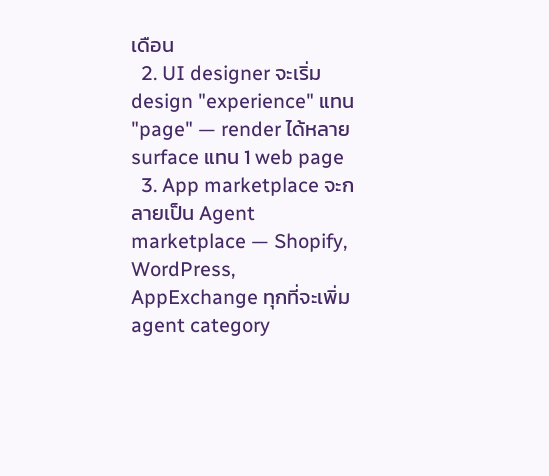เดือน
  2. UI designer จะเริ่ม design "experience" แทน "page" — render ได้หลาย surface แทน 1 web page
  3. App marketplace จะกลายเป็น Agent marketplace — Shopify, WordPress, AppExchange ทุกที่จะเพิ่ม agent category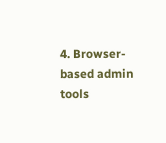4. Browser-based admin tools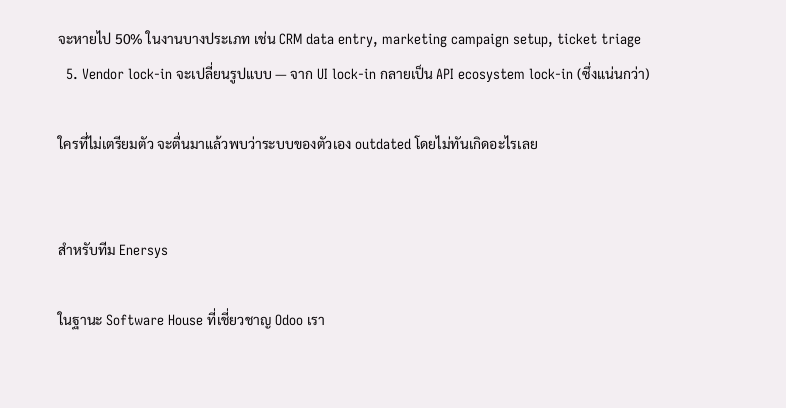จะหายไป 50% ในงานบางประเภท เช่น CRM data entry, marketing campaign setup, ticket triage
  5. Vendor lock-in จะเปลี่ยนรูปแบบ — จาก UI lock-in กลายเป็น API ecosystem lock-in (ซึ่งแน่นกว่า)

ใครที่ไม่เตรียมตัว จะตื่นมาแล้วพบว่าระบบของตัวเอง outdated โดยไม่ทันเกิดอะไรเลย


สำหรับทีม Enersys

ในฐานะ Software House ที่เชี่ยวชาญ Odoo เรา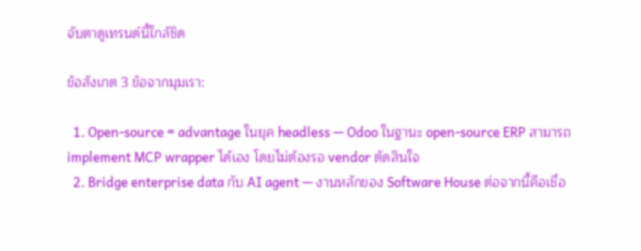จับตาดูเทรนด์นี้ใกล้ชิด

ข้อสังเกต 3 ข้อจากมุมเรา:

  1. Open-source = advantage ในยุค headless — Odoo ในฐานะ open-source ERP สามารถ implement MCP wrapper ได้เอง โดยไม่ต้องรอ vendor ตัดสินใจ
  2. Bridge enterprise data กับ AI agent — งานหลักของ Software House ต่อจากนี้คือเชื่อ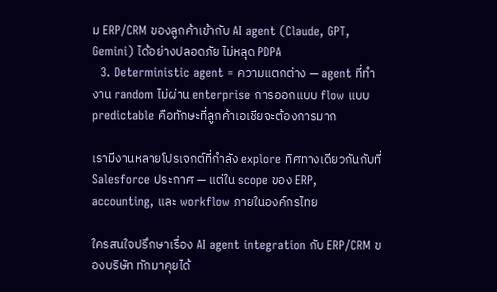ม ERP/CRM ของลูกค้าเข้ากับ AI agent (Claude, GPT, Gemini) ได้อย่างปลอดภัย ไม่หลุด PDPA
  3. Deterministic agent = ความแตกต่าง — agent ที่ทำงาน random ไม่ผ่าน enterprise การออกแบบ flow แบบ predictable คือทักษะที่ลูกค้าเอเชียจะต้องการมาก

เรามีงานหลายโปรเจกต์ที่กำลัง explore ทิศทางเดียวกันกับที่ Salesforce ประกาศ — แต่ใน scope ของ ERP, accounting, และ workflow ภายในองค์กรไทย

ใครสนใจปรึกษาเรื่อง AI agent integration กับ ERP/CRM ของบริษัท ทักมาคุยได้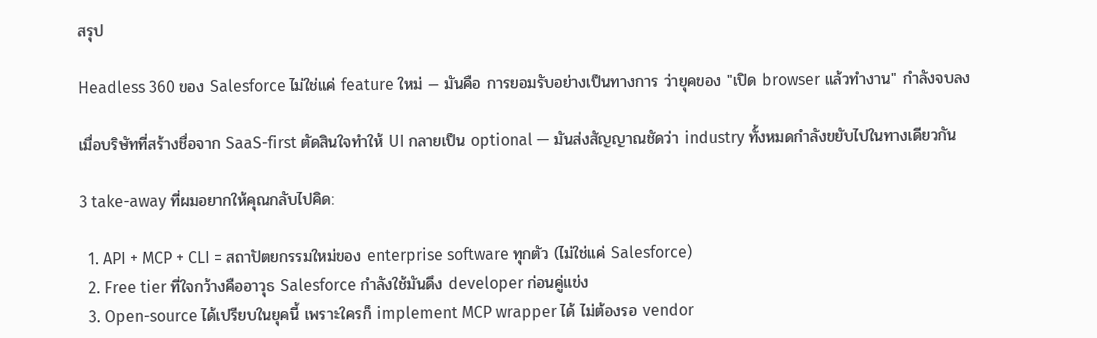สรุป

Headless 360 ของ Salesforce ไม่ใช่แค่ feature ใหม่ — มันคือ การยอมรับอย่างเป็นทางการ ว่ายุคของ "เปิด browser แล้วทำงาน" กำลังจบลง

เมื่อบริษัทที่สร้างชื่อจาก SaaS-first ตัดสินใจทำให้ UI กลายเป็น optional — มันส่งสัญญาณชัดว่า industry ทั้งหมดกำลังขยับไปในทางเดียวกัน

3 take-away ที่ผมอยากให้คุณกลับไปคิด:

  1. API + MCP + CLI = สถาปัตยกรรมใหม่ของ enterprise software ทุกตัว (ไม่ใช่แค่ Salesforce)
  2. Free tier ที่ใจกว้างคืออาวุธ Salesforce กำลังใช้มันดึง developer ก่อนคู่แข่ง
  3. Open-source ได้เปรียบในยุคนี้ เพราะใครก็ implement MCP wrapper ได้ ไม่ต้องรอ vendor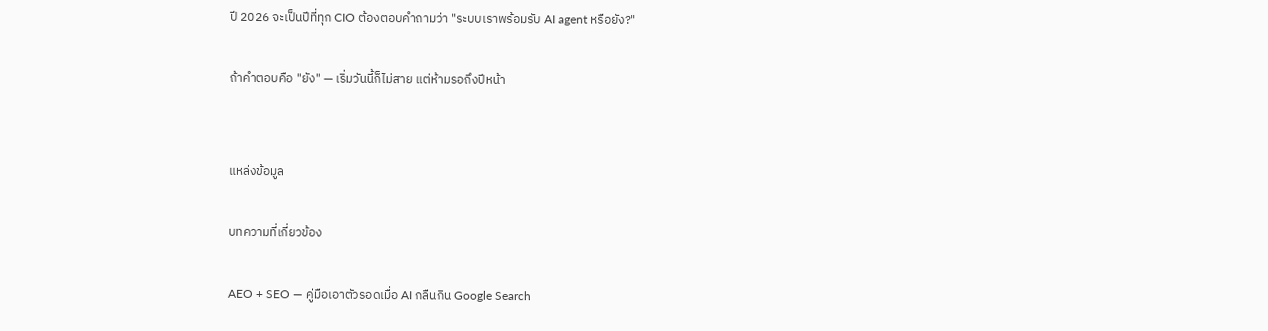ปี 2026 จะเป็นปีที่ทุก CIO ต้องตอบคำถามว่า "ระบบเราพร้อมรับ AI agent หรือยัง?"

ถ้าคำตอบคือ "ยัง" — เริ่มวันนี้ก็ไม่สาย แต่ห้ามรอถึงปีหน้า


แหล่งข้อมูล

บทความที่เกี่ยวข้อง

AEO + SEO — คู่มือเอาตัวรอดเมื่อ AI กลืนกิน Google Search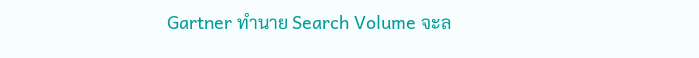Gartner ทำนาย Search Volume จะล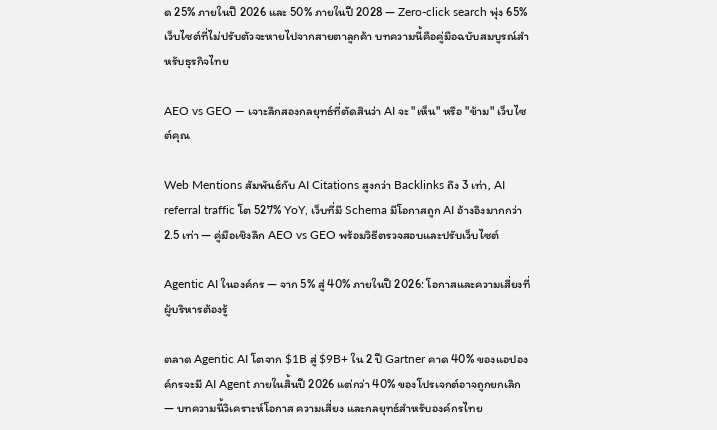ด 25% ภายในปี 2026 และ 50% ภายในปี 2028 — Zero-click search พุ่ง 65% เว็บไซต์ที่ไม่ปรับตัวจะหายไปจากสายตาลูกค้า บทความนี้คือคู่มือฉบับสมบูรณ์สำหรับธุรกิจไทย

AEO vs GEO — เจาะลึกสองกลยุทธ์ที่ตัดสินว่า AI จะ "เห็น" หรือ "ข้าม" เว็บไซต์คุณ

Web Mentions สัมพันธ์กับ AI Citations สูงกว่า Backlinks ถึง 3 เท่า, AI referral traffic โต 527% YoY, เว็บที่มี Schema มีโอกาสถูก AI อ้างอิงมากกว่า 2.5 เท่า — คู่มือเชิงลึก AEO vs GEO พร้อมวิธีตรวจสอบและปรับเว็บไซต์

Agentic AI ในองค์กร — จาก 5% สู่ 40% ภายในปี 2026: โอกาสและความเสี่ยงที่ผู้บริหารต้องรู้

ตลาด Agentic AI โตจาก $1B สู่ $9B+ ใน 2 ปี Gartner คาด 40% ของแอปองค์กรจะมี AI Agent ภายในสิ้นปี 2026 แต่กว่า 40% ของโปรเจกต์อาจถูกยกเลิก — บทความนี้วิเคราะห์โอกาส ความเสี่ยง และกลยุทธ์สำหรับองค์กรไทย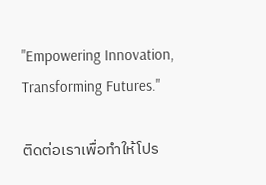"Empowering Innovation,
Transforming Futures."

ติดต่อเราเพื่อทำให้โปร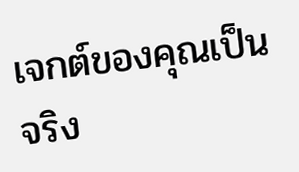เจกต์ของคุณเป็นจริง